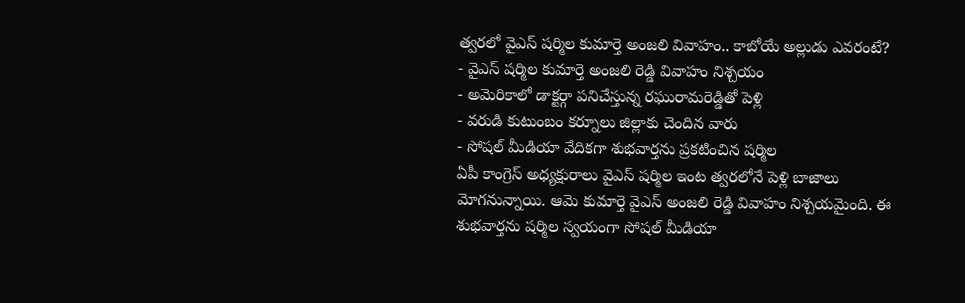త్వరలో వైఎస్ షర్మిల కుమార్తె అంజలి వివాహం.. కాబోయే అల్లుడు ఎవరంటే?
- వైఎస్ షర్మిల కుమార్తె అంజలి రెడ్డి వివాహం నిశ్చయం
- అమెరికాలో డాక్టర్గా పనిచేస్తున్న రఘురామరెడ్డితో పెళ్లి
- వరుడి కుటుంబం కర్నూలు జిల్లాకు చెందిన వారు
- సోషల్ మీడియా వేదికగా శుభవార్తను ప్రకటించిన షర్మిల
ఏపీ కాంగ్రెస్ అధ్యక్షురాలు వైఎస్ షర్మిల ఇంట త్వరలోనే పెళ్లి బాజాలు మోగనున్నాయి. ఆమె కుమార్తె వైఎస్ అంజలి రెడ్డి వివాహం నిశ్చయమైంది. ఈ శుభవార్తను షర్మిల స్వయంగా సోషల్ మీడియా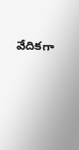వేదికగా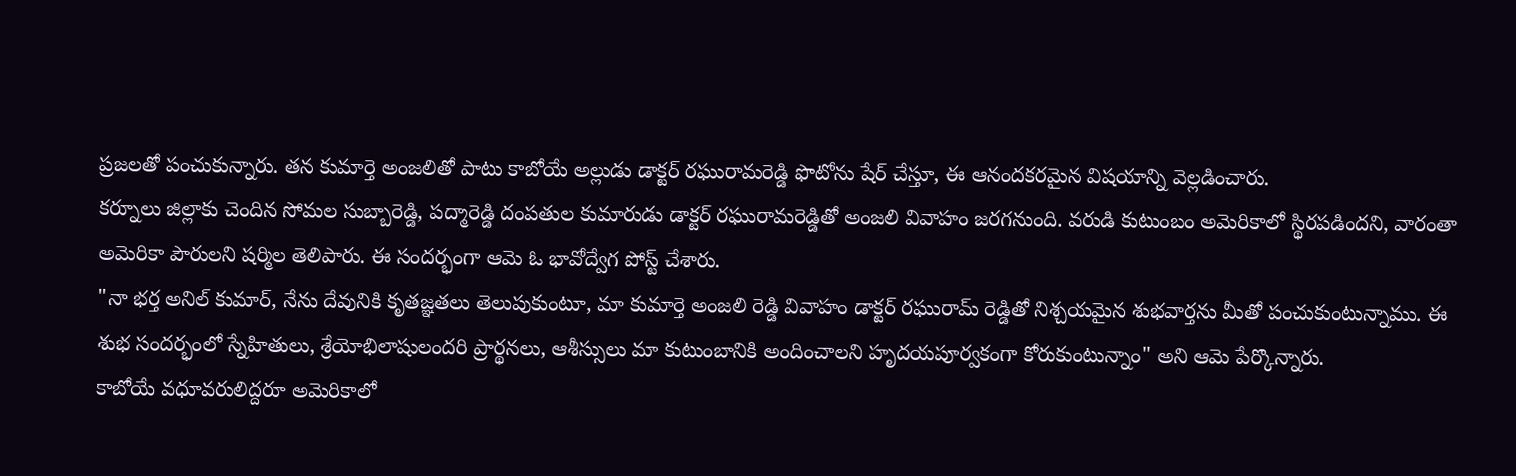ప్రజలతో పంచుకున్నారు. తన కుమార్తె అంజలితో పాటు కాబోయే అల్లుడు డాక్టర్ రఘురామరెడ్డి ఫొటోను షేర్ చేస్తూ, ఈ ఆనందకరమైన విషయాన్ని వెల్లడించారు.
కర్నూలు జిల్లాకు చెందిన సోమల సుబ్బారెడ్డి, పద్మారెడ్డి దంపతుల కుమారుడు డాక్టర్ రఘురామరెడ్డితో అంజలి వివాహం జరగనుంది. వరుడి కుటుంబం అమెరికాలో స్థిరపడిందని, వారంతా అమెరికా పౌరులని షర్మిల తెలిపారు. ఈ సందర్భంగా ఆమె ఓ భావోద్వేగ పోస్ట్ చేశారు.
"నా భర్త అనిల్ కుమార్, నేను దేవునికి కృతజ్ఞతలు తెలుపుకుంటూ, మా కుమార్తె అంజలి రెడ్డి వివాహం డాక్టర్ రఘురామ్ రెడ్డితో నిశ్చయమైన శుభవార్తను మీతో పంచుకుంటున్నాము. ఈ శుభ సందర్భంలో స్నేహితులు, శ్రేయోభిలాషులందరి ప్రార్థనలు, ఆశీస్సులు మా కుటుంబానికి అందించాలని హృదయపూర్వకంగా కోరుకుంటున్నాం" అని ఆమె పేర్కొన్నారు.
కాబోయే వధూవరులిద్దరూ అమెరికాలో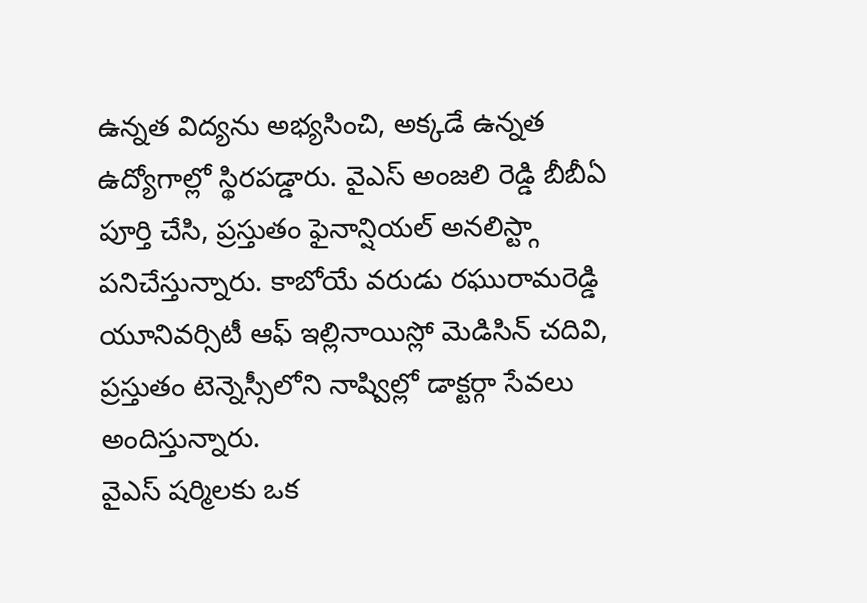ఉన్నత విద్యను అభ్యసించి, అక్కడే ఉన్నత ఉద్యోగాల్లో స్థిరపడ్డారు. వైఎస్ అంజలి రెడ్డి బీబీఏ పూర్తి చేసి, ప్రస్తుతం ఫైనాన్షియల్ అనలిస్ట్గా పనిచేస్తున్నారు. కాబోయే వరుడు రఘురామరెడ్డి యూనివర్సిటీ ఆఫ్ ఇల్లినాయిస్లో మెడిసిన్ చదివి, ప్రస్తుతం టెన్నెస్సీలోని నాష్విల్లో డాక్టర్గా సేవలు అందిస్తున్నారు.
వైఎస్ షర్మిలకు ఒక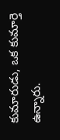కుమారుడు, ఒక కుమార్తె ఉన్నారు.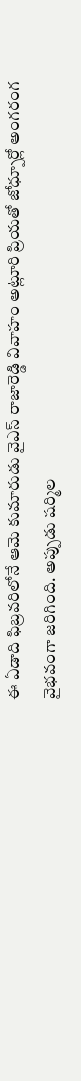ఈ ఏడాది ఫిబ్రవరిలోనే ఆమె కుమారుడు వైఎస్ రాజారెడ్డి వివాహం అట్లూరి ప్రియతో జోధ్పూర్లో అంగరంగ వైభవంగా జరిగింది. అప్పుడు షర్మిల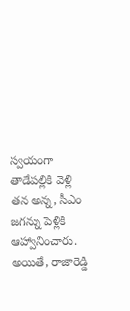స్వయంగా తాడేపల్లికి వెళ్లి తన అన్న, సీఎం జగన్ను పెళ్లికి ఆహ్వానించారు. అయితే, రాజారెడ్డి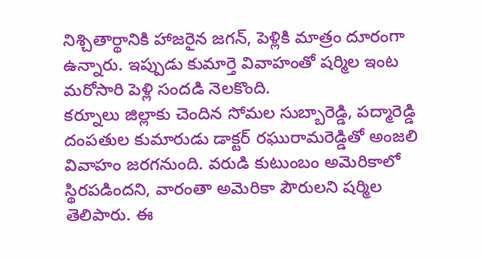నిశ్చితార్థానికి హాజరైన జగన్, పెళ్లికి మాత్రం దూరంగా ఉన్నారు. ఇప్పుడు కుమార్తె వివాహంతో షర్మిల ఇంట మరోసారి పెళ్లి సందడి నెలకొంది.
కర్నూలు జిల్లాకు చెందిన సోమల సుబ్బారెడ్డి, పద్మారెడ్డి దంపతుల కుమారుడు డాక్టర్ రఘురామరెడ్డితో అంజలి వివాహం జరగనుంది. వరుడి కుటుంబం అమెరికాలో స్థిరపడిందని, వారంతా అమెరికా పౌరులని షర్మిల తెలిపారు. ఈ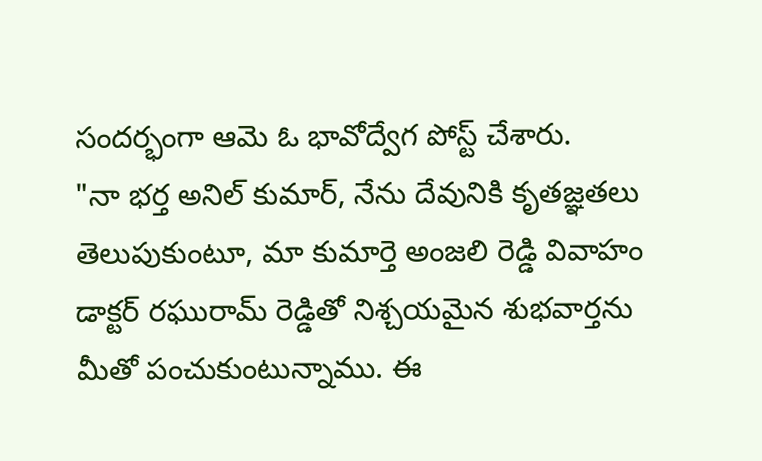సందర్భంగా ఆమె ఓ భావోద్వేగ పోస్ట్ చేశారు.
"నా భర్త అనిల్ కుమార్, నేను దేవునికి కృతజ్ఞతలు తెలుపుకుంటూ, మా కుమార్తె అంజలి రెడ్డి వివాహం డాక్టర్ రఘురామ్ రెడ్డితో నిశ్చయమైన శుభవార్తను మీతో పంచుకుంటున్నాము. ఈ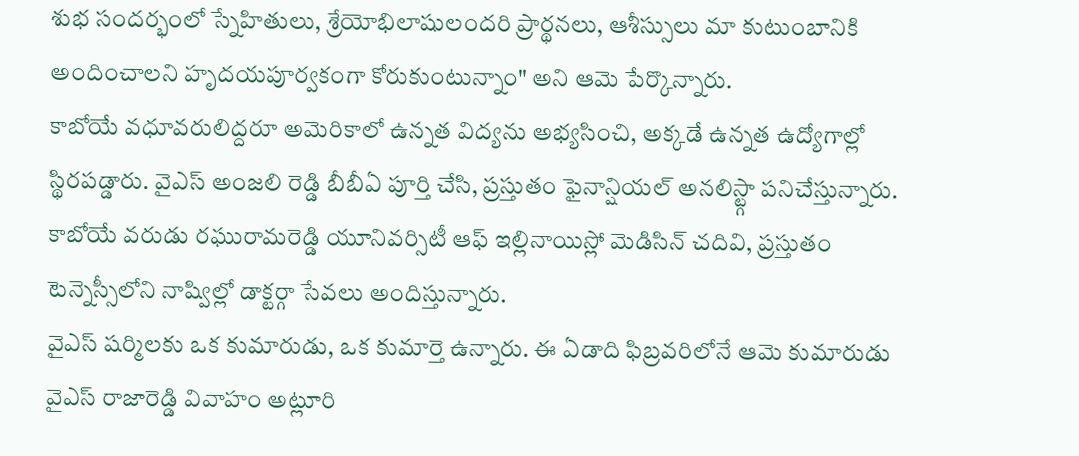శుభ సందర్భంలో స్నేహితులు, శ్రేయోభిలాషులందరి ప్రార్థనలు, ఆశీస్సులు మా కుటుంబానికి అందించాలని హృదయపూర్వకంగా కోరుకుంటున్నాం" అని ఆమె పేర్కొన్నారు.
కాబోయే వధూవరులిద్దరూ అమెరికాలో ఉన్నత విద్యను అభ్యసించి, అక్కడే ఉన్నత ఉద్యోగాల్లో స్థిరపడ్డారు. వైఎస్ అంజలి రెడ్డి బీబీఏ పూర్తి చేసి, ప్రస్తుతం ఫైనాన్షియల్ అనలిస్ట్గా పనిచేస్తున్నారు. కాబోయే వరుడు రఘురామరెడ్డి యూనివర్సిటీ ఆఫ్ ఇల్లినాయిస్లో మెడిసిన్ చదివి, ప్రస్తుతం టెన్నెస్సీలోని నాష్విల్లో డాక్టర్గా సేవలు అందిస్తున్నారు.
వైఎస్ షర్మిలకు ఒక కుమారుడు, ఒక కుమార్తె ఉన్నారు. ఈ ఏడాది ఫిబ్రవరిలోనే ఆమె కుమారుడు వైఎస్ రాజారెడ్డి వివాహం అట్లూరి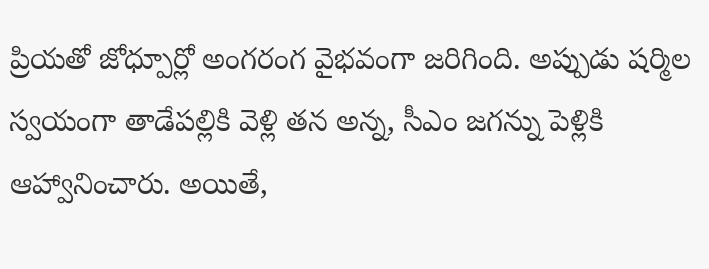ప్రియతో జోధ్పూర్లో అంగరంగ వైభవంగా జరిగింది. అప్పుడు షర్మిల స్వయంగా తాడేపల్లికి వెళ్లి తన అన్న, సీఎం జగన్ను పెళ్లికి ఆహ్వానించారు. అయితే,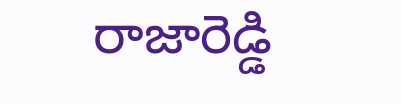రాజారెడ్డి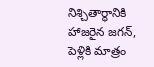నిశ్చితార్థానికి హాజరైన జగన్, పెళ్లికి మాత్రం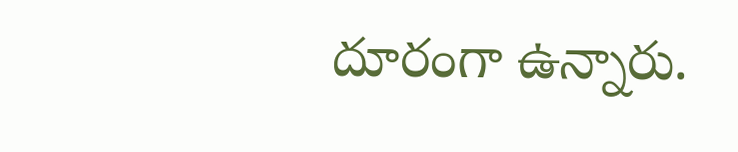దూరంగా ఉన్నారు.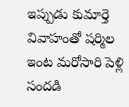ఇప్పుడు కుమార్తె వివాహంతో షర్మిల ఇంట మరోసారి పెళ్లి సందడి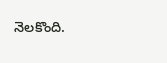నెలకొంది.